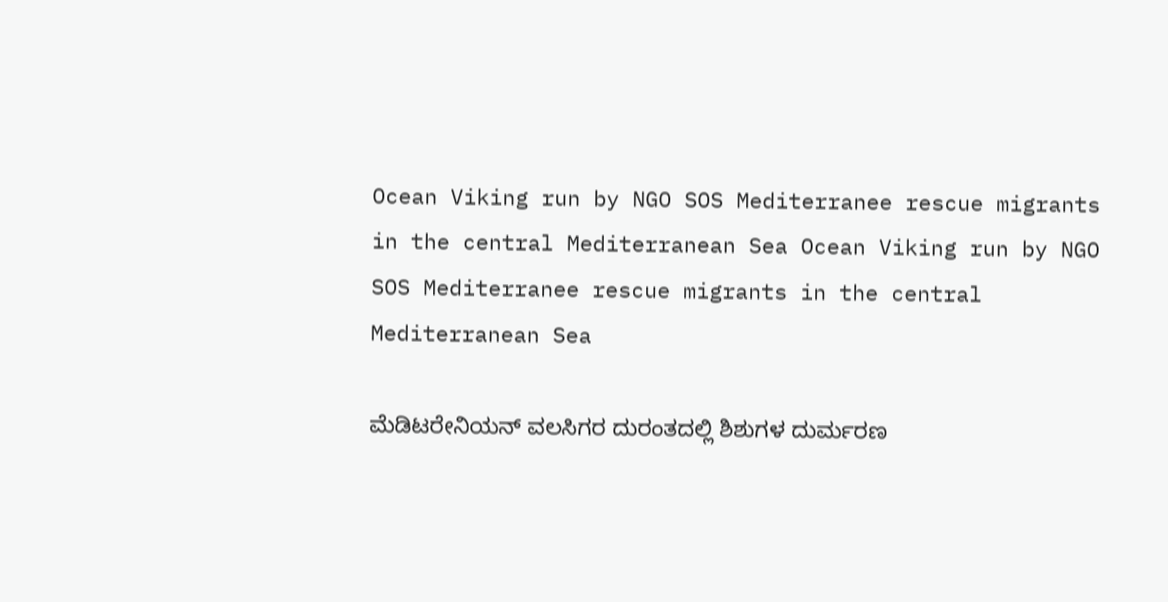Ocean Viking run by NGO SOS Mediterranee rescue migrants in the central Mediterranean Sea Ocean Viking run by NGO SOS Mediterranee rescue migrants in the central Mediterranean Sea

ಮೆಡಿಟರೇನಿಯನ್ ವಲಸಿಗರ ದುರಂತದಲ್ಲಿ ಶಿಶುಗಳ ದುರ್ಮರಣ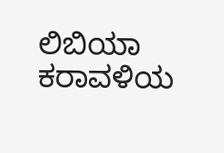ಲಿಬಿಯಾ ಕರಾವಳಿಯ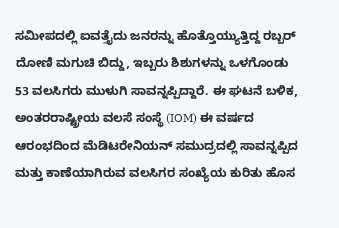ಸಮೀಪದಲ್ಲಿ ಐವತ್ತೈದು ಜನರನ್ನು ಹೊತ್ತೊಯ್ಯುತ್ತಿದ್ದ ರಬ್ಬರ್ ದೋಣಿ ಮಗುಚಿ ಬಿದ್ದು, ಇಬ್ಬರು ಶಿಶುಗಳನ್ನು ಒಳಗೊಂಡು 53 ವಲಸಿಗರು ಮುಳುಗಿ ಸಾವನ್ನಪ್ಪಿದ್ದಾರೆ. ಈ ಘಟನೆ ಬಳಿಕ, ಅಂತರರಾಷ್ಟ್ರೀಯ ವಲಸೆ ಸಂಸ್ಥೆ (IOM) ಈ ವರ್ಷದ ಆರಂಭದಿಂದ ಮೆಡಿಟರೇನಿಯನ್ ಸಮುದ್ರದಲ್ಲಿ ಸಾವನ್ನಪ್ಪಿದ ಮತ್ತು ಕಾಣೆಯಾಗಿರುವ ವಲಸಿಗರ ಸಂಖ್ಯೆಯ ಕುರಿತು ಹೊಸ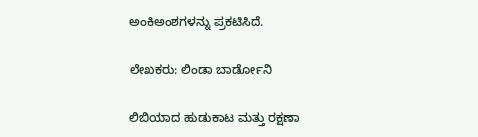ಅಂಕಿಅಂಶಗಳನ್ನು ಪ್ರಕಟಿಸಿದೆ.

ಲೇಖಕರು: ಲಿಂಡಾ ಬಾರ್ಡೋನಿ

ಲಿಬಿಯಾದ ಹುಡುಕಾಟ ಮತ್ತು ರಕ್ಷಣಾ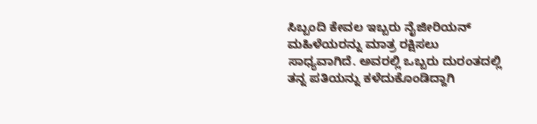ಸಿಬ್ಬಂದಿ ಕೇವಲ ಇಬ್ಬರು ನೈಜೀರಿಯನ್ ಮಹಿಳೆಯರನ್ನು ಮಾತ್ರ ರಕ್ಷಿಸಲು ಸಾಧ್ಯವಾಗಿದೆ. ಅವರಲ್ಲಿ ಒಬ್ಬರು ದುರಂತದಲ್ಲಿ ತನ್ನ ಪತಿಯನ್ನು ಕಳೆದುಕೊಂಡಿದ್ದಾಗಿ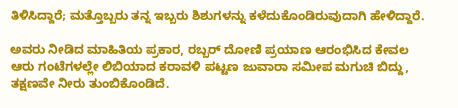ತಿಳಿಸಿದ್ದಾರೆ; ಮತ್ತೊಬ್ಬರು ತನ್ನ ಇಬ್ಬರು ಶಿಶುಗಳನ್ನು ಕಳೆದುಕೊಂಡಿರುವುದಾಗಿ ಹೇಳಿದ್ದಾರೆ.

ಅವರು ನೀಡಿದ ಮಾಹಿತಿಯ ಪ್ರಕಾರ, ರಬ್ಬರ್ ದೋಣಿ ಪ್ರಯಾಣ ಆರಂಭಿಸಿದ ಕೇವಲ ಆರು ಗಂಟೆಗಳಲ್ಲೇ ಲಿಬಿಯಾದ ಕರಾವಳಿ ಪಟ್ಟಣ ಜುವಾರಾ ಸಮೀಪ ಮಗುಚಿ ಬಿದ್ದು, ತಕ್ಷಣವೇ ನೀರು ತುಂಬಿಕೊಂಡಿದೆ.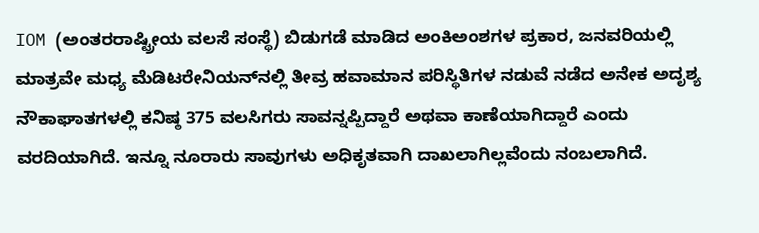IOM (ಅಂತರರಾಷ್ಟ್ರೀಯ ವಲಸೆ ಸಂಸ್ಥೆ) ಬಿಡುಗಡೆ ಮಾಡಿದ ಅಂಕಿಅಂಶಗಳ ಪ್ರಕಾರ, ಜನವರಿಯಲ್ಲಿ ಮಾತ್ರವೇ ಮಧ್ಯ ಮೆಡಿಟರೇನಿಯನ್‌ನಲ್ಲಿ ತೀವ್ರ ಹವಾಮಾನ ಪರಿಸ್ಥಿತಿಗಳ ನಡುವೆ ನಡೆದ ಅನೇಕ ಅದೃಶ್ಯ ನೌಕಾಘಾತಗಳಲ್ಲಿ ಕನಿಷ್ಠ 375 ವಲಸಿಗರು ಸಾವನ್ನಪ್ಪಿದ್ದಾರೆ ಅಥವಾ ಕಾಣೆಯಾಗಿದ್ದಾರೆ ಎಂದು ವರದಿಯಾಗಿದೆ. ಇನ್ನೂ ನೂರಾರು ಸಾವುಗಳು ಅಧಿಕೃತವಾಗಿ ದಾಖಲಾಗಿಲ್ಲವೆಂದು ನಂಬಲಾಗಿದೆ.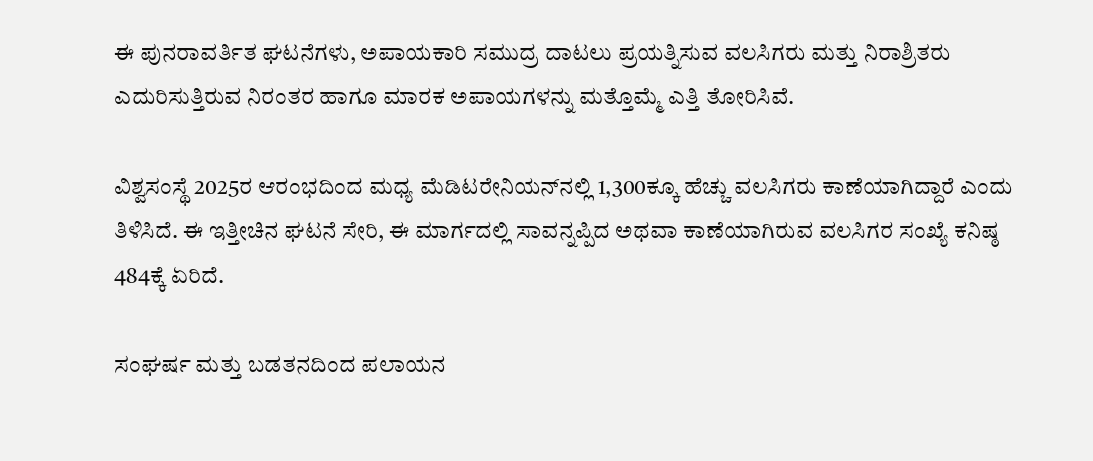ಈ ಪುನರಾವರ್ತಿತ ಘಟನೆಗಳು, ಅಪಾಯಕಾರಿ ಸಮುದ್ರ ದಾಟಲು ಪ್ರಯತ್ನಿಸುವ ವಲಸಿಗರು ಮತ್ತು ನಿರಾಶ್ರಿತರು ಎದುರಿಸುತ್ತಿರುವ ನಿರಂತರ ಹಾಗೂ ಮಾರಕ ಅಪಾಯಗಳನ್ನು ಮತ್ತೊಮ್ಮೆ ಎತ್ತಿ ತೋರಿಸಿವೆ.

ವಿಶ್ವಸಂಸ್ಥೆ 2025ರ ಆರಂಭದಿಂದ ಮಧ್ಯ ಮೆಡಿಟರೇನಿಯನ್‌ನಲ್ಲಿ 1,300ಕ್ಕೂ ಹೆಚ್ಚು ವಲಸಿಗರು ಕಾಣೆಯಾಗಿದ್ದಾರೆ ಎಂದು ತಿಳಿಸಿದೆ. ಈ ಇತ್ತೀಚಿನ ಘಟನೆ ಸೇರಿ, ಈ ಮಾರ್ಗದಲ್ಲಿ ಸಾವನ್ನಪ್ಪಿದ ಅಥವಾ ಕಾಣೆಯಾಗಿರುವ ವಲಸಿಗರ ಸಂಖ್ಯೆ ಕನಿಷ್ಠ 484ಕ್ಕೆ ಏರಿದೆ.

ಸಂಘರ್ಷ ಮತ್ತು ಬಡತನದಿಂದ ಪಲಾಯನ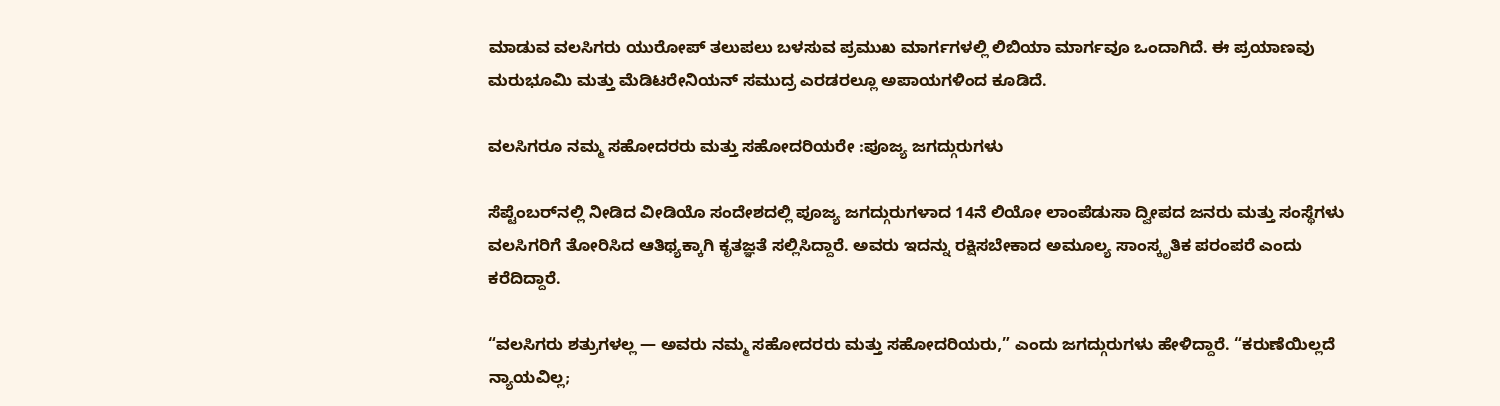ಮಾಡುವ ವಲಸಿಗರು ಯುರೋಪ್ ತಲುಪಲು ಬಳಸುವ ಪ್ರಮುಖ ಮಾರ್ಗಗಳಲ್ಲಿ ಲಿಬಿಯಾ ಮಾರ್ಗವೂ ಒಂದಾಗಿದೆ. ಈ ಪ್ರಯಾಣವು ಮರುಭೂಮಿ ಮತ್ತು ಮೆಡಿಟರೇನಿಯನ್ ಸಮುದ್ರ ಎರಡರಲ್ಲೂ ಅಪಾಯಗಳಿಂದ ಕೂಡಿದೆ.

ವಲಸಿಗರೂ ನಮ್ಮ ಸಹೋದರರು ಮತ್ತು ಸಹೋದರಿಯರೇ :ಪೂಜ್ಯ ಜಗದ್ಗುರುಗಳು

ಸೆಪ್ಟೆಂಬರ್‌ನಲ್ಲಿ ನೀಡಿದ ವೀಡಿಯೊ ಸಂದೇಶದಲ್ಲಿ ಪೂಜ್ಯ ಜಗದ್ಗುರುಗಳಾದ 14ನೆ ಲಿಯೋ ಲಾಂಪೆಡುಸಾ ದ್ವೀಪದ ಜನರು ಮತ್ತು ಸಂಸ್ಥೆಗಳು ವಲಸಿಗರಿಗೆ ತೋರಿಸಿದ ಆತಿಥ್ಯಕ್ಕಾಗಿ ಕೃತಜ್ಞತೆ ಸಲ್ಲಿಸಿದ್ದಾರೆ. ಅವರು ಇದನ್ನು ರಕ್ಷಿಸಬೇಕಾದ ಅಮೂಲ್ಯ ಸಾಂಸ್ಕೃತಿಕ ಪರಂಪರೆ ಎಂದು ಕರೆದಿದ್ದಾರೆ.

“ವಲಸಿಗರು ಶತ್ರುಗಳಲ್ಲ — ಅವರು ನಮ್ಮ ಸಹೋದರರು ಮತ್ತು ಸಹೋದರಿಯರು,” ಎಂದು ಜಗದ್ಗುರುಗಳು ಹೇಳಿದ್ದಾರೆ. “ಕರುಣೆಯಿಲ್ಲದೆ ನ್ಯಾಯವಿಲ್ಲ;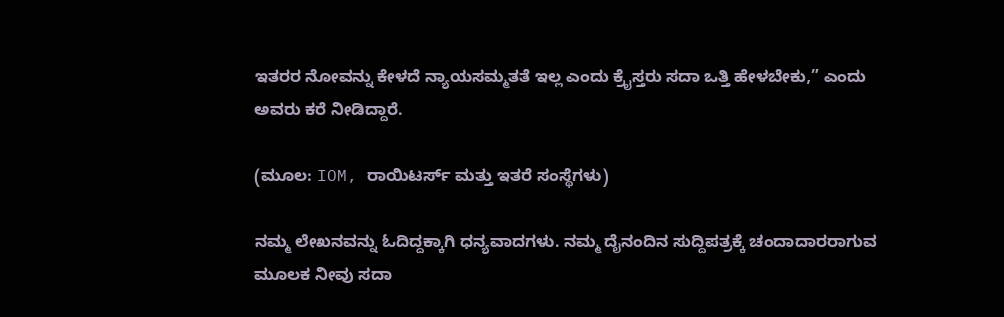ಇತರರ ನೋವನ್ನು ಕೇಳದೆ ನ್ಯಾಯಸಮ್ಮತತೆ ಇಲ್ಲ ಎಂದು ಕ್ರೈಸ್ತರು ಸದಾ ಒತ್ತಿ ಹೇಳಬೇಕು,” ಎಂದು ಅವರು ಕರೆ ನೀಡಿದ್ದಾರೆ.

(ಮೂಲ: IOM, ರಾಯಿಟರ್ಸ್ ಮತ್ತು ಇತರೆ ಸಂಸ್ಥೆಗಳು)

ನಮ್ಮ ಲೇಖನವನ್ನು ಓದಿದ್ದಕ್ಕಾಗಿ ಧನ್ಯವಾದಗಳು. ನಮ್ಮ ದೈನಂದಿನ ಸುದ್ದಿಪತ್ರಕ್ಕೆ ಚಂದಾದಾರರಾಗುವ ಮೂಲಕ ನೀವು ಸದಾ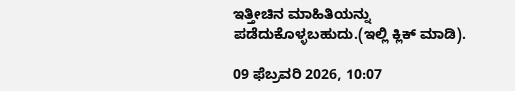ಇತ್ತೀಚಿನ ಮಾಹಿತಿಯನ್ನು ಪಡೆದುಕೊಳ್ಳಬಹುದು.(ಇಲ್ಲಿ ಕ್ಲಿಕ್ ಮಾಡಿ).

09 ಫೆಬ್ರವರಿ 2026, 10:07